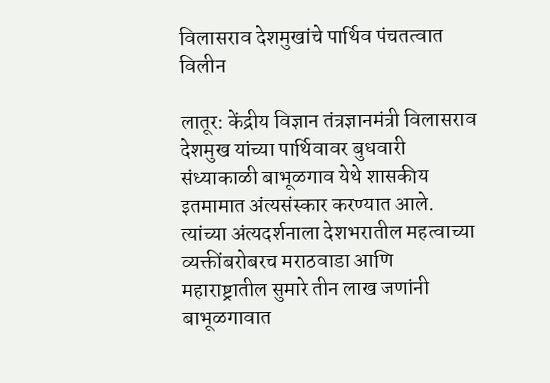विलासराव देशमुखांचे पार्थिव पंचतत्वात विलीन

लातूर: केंद्रीय विज्ञान तंत्रज्ञानमंत्री विलासराव देशमुख यांच्या पार्थिवावर बुधवारी संध्याकाळी बाभूळगाव येथे शासकीय इतमामात अंत्यसंस्कार करण्यात आले. त्यांच्या अंत्यदर्शनाला देशभरातील महत्वाच्या व्यक्तींबरोबरच मराठवाडा आणि महाराष्ट्रातील सुमारे तीन लाख जणांनी बाभूळगावात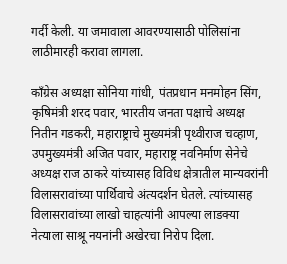गर्दी केली. या जमावाला आवरण्यासाठी पोलिसांना लाठीमारही करावा लागला.

काँग्रेस अध्यक्षा सोनिया गांधी, पंतप्रधान मनमोहन सिंग, कृषिमंत्री शरद पवार, भारतीय जनता पक्षाचे अध्यक्ष नितीन गडकरी, महाराष्ट्राचे मुख्यमंत्री पृथ्वीराज चव्हाण, उपमुख्यमंत्री अजित पवार, महाराष्ट्र नवनिर्माण सेनेचे अध्यक्ष राज ठाकरे यांच्यासह विविध क्षेत्रातील मान्यवरांनी विलासरावांच्या पार्थिवाचे अंत्यदर्शन घेतले. त्यांच्यासह विलासरावांच्या लाखो चाहत्यांनी आपल्या लाडक्या नेत्याला साश्रू नयनांनी अखेरचा निरोप दिला.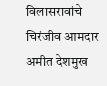विलासरावांचे चिरंजीव आमदार अमीत देशमुख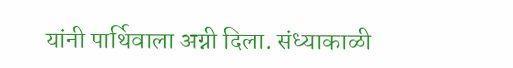यांनी पार्थिवाला अग्नी दिला. संध्याकाळी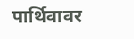पार्थिवावर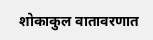शोकाकुल वातावरणात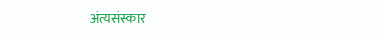अंत्यसंस्कार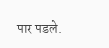पार पडले.